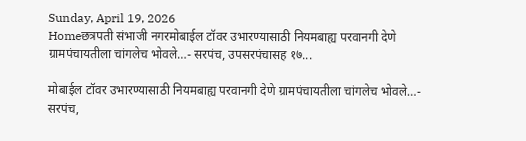Sunday, April 19, 2026
Homeछत्रपती संभाजी नगरमोबाईल टॉवर उभारण्यासाठी नियमबाह्य परवानगी देणे ग्रामपंचायतीला चांगलेच भोवले…- सरपंच, उपसरपंचासह १७...

मोबाईल टॉवर उभारण्यासाठी नियमबाह्य परवानगी देणे ग्रामपंचायतीला चांगलेच भोवले…- सरपंच,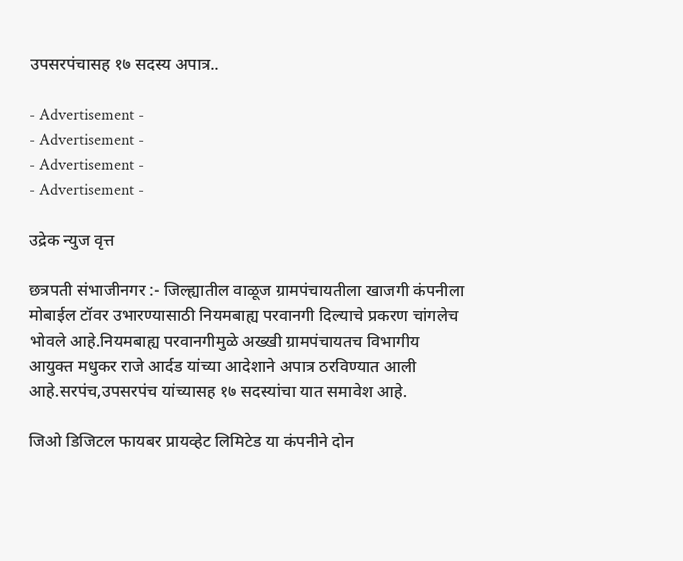उपसरपंचासह १७ सदस्य अपात्र..

- Advertisement -
- Advertisement -
- Advertisement -
- Advertisement -

उद्रेक न्युज वृत्त

छत्रपती संभाजीनगर :- जिल्ह्यातील वाळूज ग्रामपंचायतीला खाजगी कंपनीला मोबाईल टॉवर उभारण्यासाठी नियमबाह्य परवानगी दिल्याचे प्रकरण चांगलेच भोवले आहे.नियमबाह्य परवानगीमुळे अख्खी ग्रामपंचायतच विभागीय आयुक्त मधुकर राजे आर्दड यांच्या आदेशाने अपात्र ठरविण्यात आली आहे.सरपंच,उपसरपंच यांच्यासह १७ सदस्यांचा यात समावेश आहे.

जिओ डिजिटल फायबर प्रायव्हेट लिमिटेड या कंपनीने दोन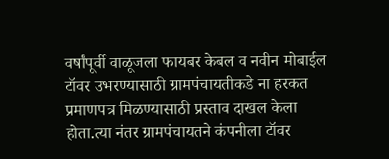वर्षांपूर्वी वाळूजला फायबर केबल व नवीन मोबाईल टॉवर उभरण्यासाठी ग्रामपंचायतीकडे ना हरकत प्रमाणपत्र मिळण्यासाठी प्रस्ताव दाखल केला होता.त्या नंतर ग्रामपंचायतने कंपनीला टॉवर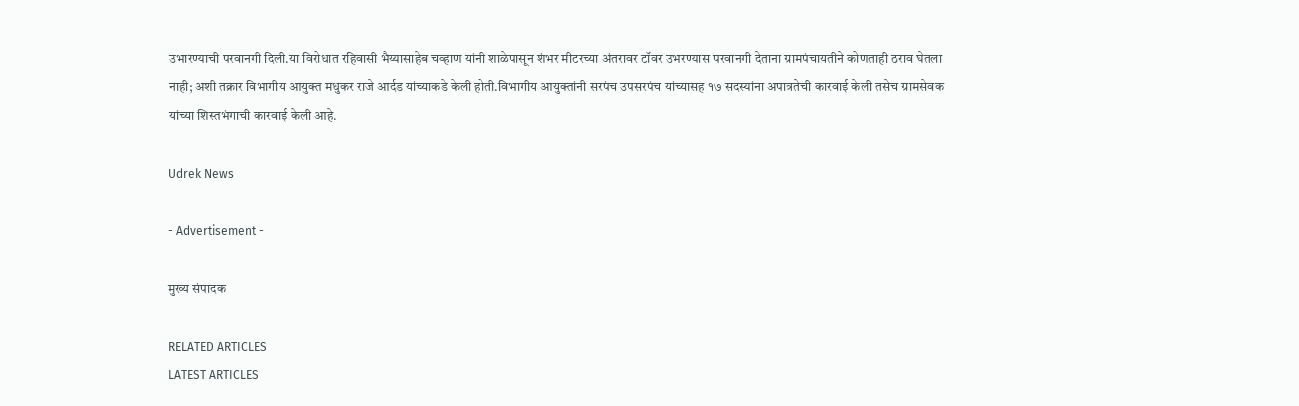उभारण्याची परवानगी दिली.या विरोधात रहिवासी भैय्यासाहेब चव्हाण यांनी शाळेपासून शंभर मीटरच्या अंतरावर टॉवर उभरण्यास परवानगी देताना ग्रामपंचायतीने कोणताही ठराव घेतला नाही; अशी तक्रार विभागीय आयुक्त मधुकर राजे आर्दड यांच्याकडे केली होती.विभागीय आयुक्तांनी सरपंच उपसरपंच यांच्यासह १७ सदस्यांना अपात्रतेची कारवाई केली तसेच ग्रामसेवक यांच्या शिस्तभंगाची कारवाई केली आहे.

Udrek News

- Advertisement -

मुख्य संपादक

RELATED ARTICLES
LATEST ARTICLES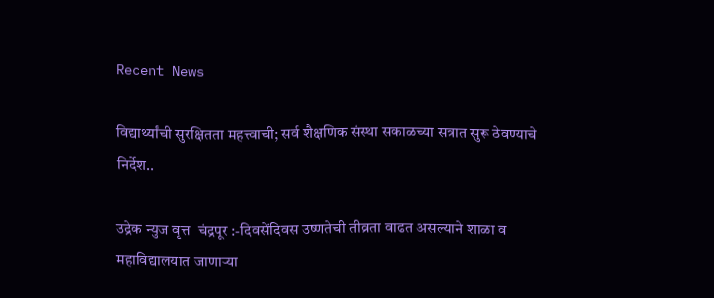Recent News

विद्यार्थ्यांची सुरक्षितता महत्त्वाची; सर्व शैक्षणिक संस्था सकाळच्या सत्रात सुरू ठेवण्याचे निर्देश..

उद्रेक न्युज वृत्त  चंद्रपूर :-दिवसेंदिवस उष्णतेची तीव्रता वाढत असल्याने शाळा व महाविद्यालयात जाणाऱ्या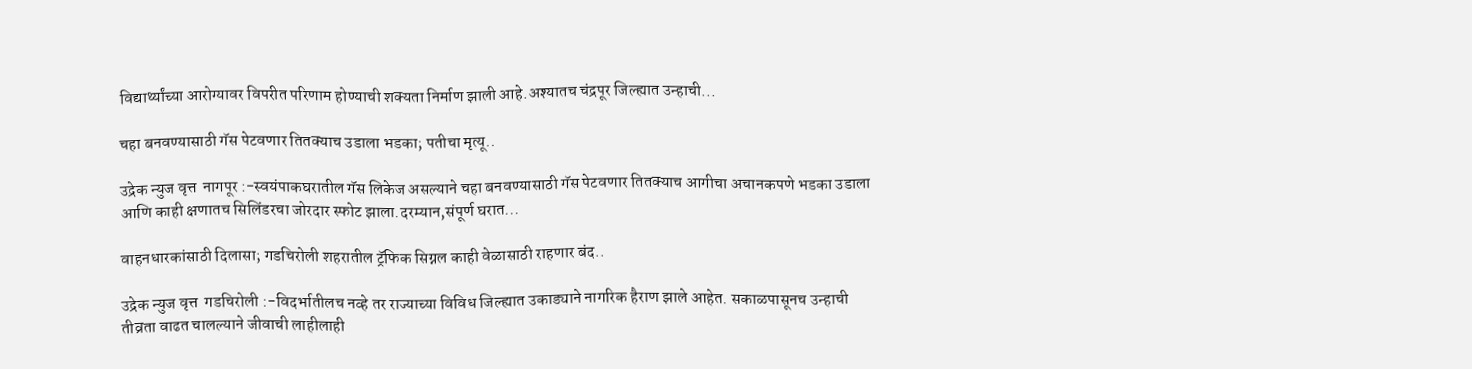विद्यार्थ्यांच्या आरोग्यावर विपरीत परिणाम होण्याची शक्यता निर्माण झाली आहे.अश्यातच चंद्रपूर जिल्ह्यात उन्हाची...

चहा बनवण्यासाठी गॅस पेटवणार तितक्याच उडाला भडका; पतीचा मृत्यू..

उद्रेक न्युज वृत्त  नागपूर :-स्वयंपाकघरातील गॅस लिकेज असल्याने चहा बनवण्यासाठी गॅस पेटवणार तितक्याच आगीचा अचानकपणे भडका उडाला आणि काही क्षणातच सिलिंडरचा जोरदार स्फोट झाला.दरम्यान,संपूर्ण घरात...

वाहनधारकांसाठी दिलासा; गडचिरोली शहरातील ट्रॅफिक सिग्नल काही वेळासाठी राहणार बंद..

उद्रेक न्युज वृत्त  गडचिरोली :-विदर्भातीलच नव्हे तर राज्याच्या विविध जिल्ह्यात उकाड्याने नागरिक हैराण झाले आहेत. सकाळपासूनच उन्हाची तीव्रता वाढत चालल्याने जीवाची लाहीलाही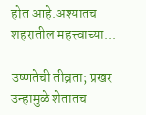होत आहे.अश्यातच शहरातील महत्त्वाच्या...

उष्णतेची तीव्रता; प्रखर उन्हामुळे शेतातच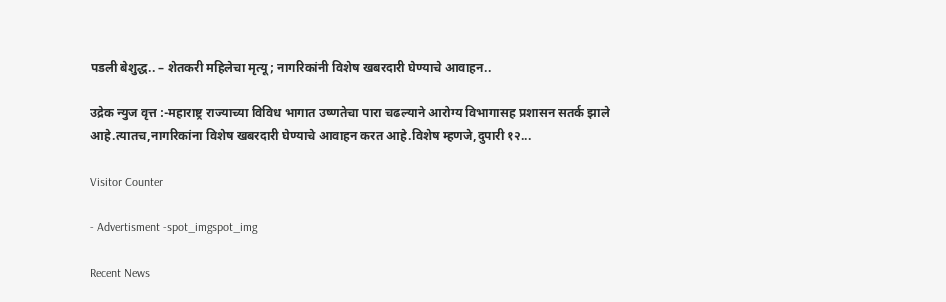पडली बेशुद्ध.. – शेतकरी महिलेचा मृत्यू; नागरिकांनी विशेष खबरदारी घेण्याचे आवाहन..

उद्रेक न्युज वृत्त :-महाराष्ट्र राज्याच्या विविध भागात उष्णतेचा पारा चढल्याने आरोग्य विभागासह प्रशासन सतर्क झाले आहे.त्यातच,नागरिकांना विशेष खबरदारी घेण्याचे आवाहन करत आहे.विशेष म्हणजे,दुपारी १२...

Visitor Counter

- Advertisment -spot_imgspot_img

Recent News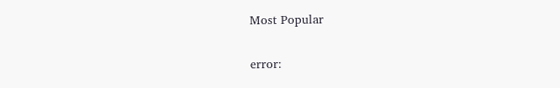Most Popular

error: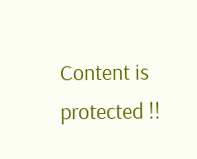Content is protected !!